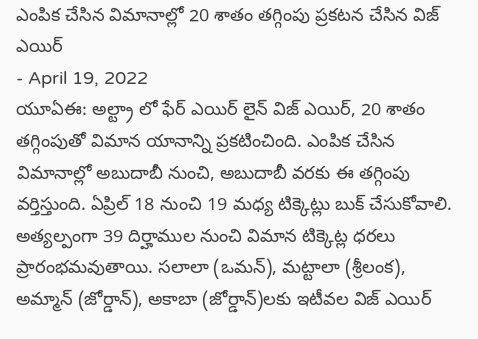ఎంపిక చేసిన విమానాల్లో 20 శాతం తగ్గింపు ప్రకటన చేసిన విజ్ ఎయిర్
- April 19, 2022
యూఏఈ: అల్ట్రా లో ఫేర్ ఎయిర్ లైన్ విజ్ ఎయిర్, 20 శాతం తగ్గింపుతో విమాన యానాన్ని ప్రకటించింది. ఎంపిక చేసిన విమానాల్లో అబుదాబీ నుంచి, అబుదాబీ వరకు ఈ తగ్గింపు వర్తిస్తుంది. ఏప్రిల్ 18 నుంచి 19 మధ్య టిక్కెట్లు బుక్ చేసుకోవాలి. అత్యల్పంగా 39 దిర్హాముల నుంచి విమాన టిక్కెట్ల ధరలు ప్రారంభమవుతాయి. సలాలా (ఒమన్), మట్టాలా (శ్రీలంక), అమ్మాన్ (జోర్డాన్), అకాబా (జోర్డాన్)లకు ఇటీవల విజ్ ఎయిర్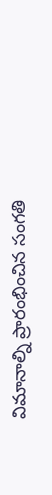విమానాల్ని ప్రారంభించిన సంగతి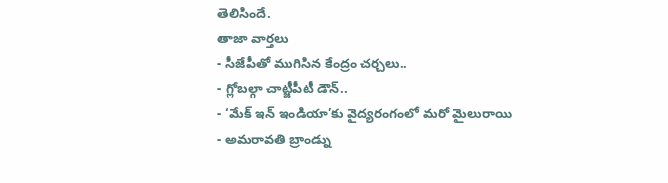తెలిసిందే.
తాజా వార్తలు
- సీజేపీతో ముగిసిన కేంద్రం చర్చలు..
- గ్లోబల్గా చాట్జీపీటీ డౌన్..
- ‘మేక్ ఇన్ ఇండియా’కు వైద్యరంగంలో మరో మైలురాయి
- అమరావతి బ్రాండ్ను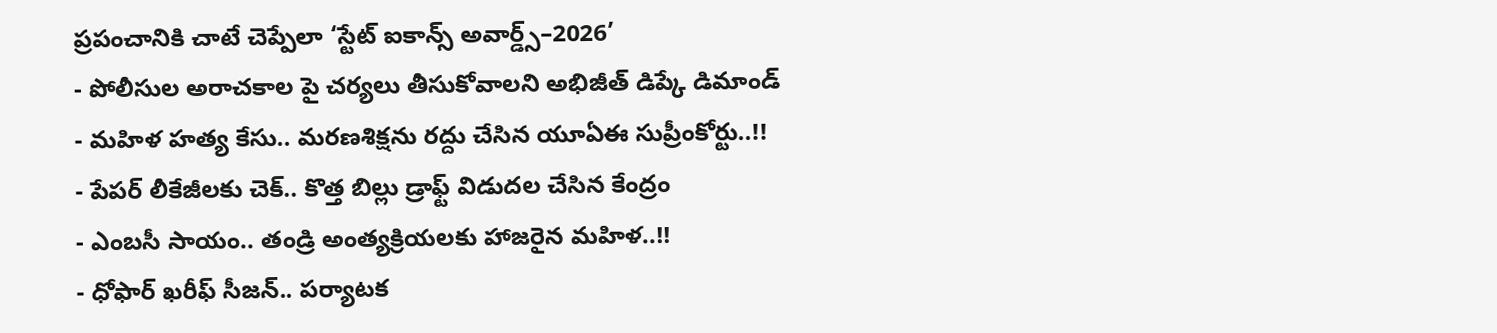ప్రపంచానికి చాటే చెప్పేలా ‘స్టేట్ ఐకాన్స్ అవార్డ్స్–2026’
- పోలీసుల అరాచకాల పై చర్యలు తీసుకోవాలని అభిజీత్ డిప్కే డిమాండ్
- మహిళ హత్య కేసు.. మరణశిక్షను రద్దు చేసిన యూఏఈ సుప్రీంకోర్టు..!!
- పేపర్ లీకేజీలకు చెక్.. కొత్త బిల్లు డ్రాఫ్ట్ విడుదల చేసిన కేంద్రం
- ఎంబసీ సాయం.. తండ్రి అంత్యక్రియలకు హాజరైన మహిళ..!!
- ధోఫార్ ఖరీఫ్ సీజన్.. పర్యాటక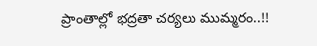ప్రాంతాల్లో భద్రతా చర్యలు ముమ్మరం..!!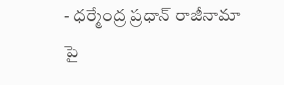- ధర్మేంద్ర ప్రధాన్ రాజీనామా పై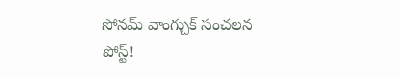సోనమ్ వాంగ్చుక్ సంచలన పోస్ట్!